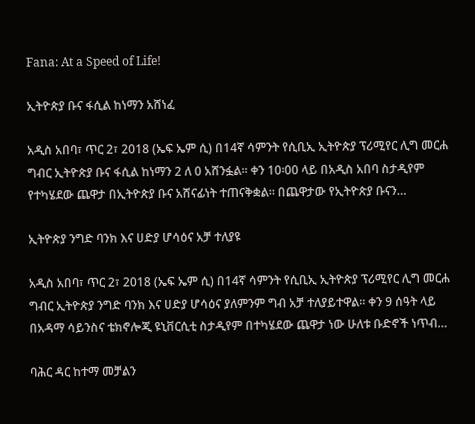Fana: At a Speed of Life!

ኢትዮጵያ ቡና ፋሲል ከነማን አሸነፈ

አዲስ አበባ፣ ጥር 2፣ 2018 (ኤፍ ኤም ሲ) በ14ኛ ሳምንት የሲቢኢ ኢትዮጵያ ፕሪሚየር ሊግ መርሐ ግብር ኢትዮጵያ ቡና ፋሲል ከነማን 2 ለ 0 አሸንፏል። ቀን 10፡00 ላይ በአዲስ አበባ ስታዲየም የተካሄደው ጨዋታ በኢትዮጵያ ቡና አሸናፊነት ተጠናቅቋል። በጨዋታው የኢትዮጵያ ቡናን…

ኢትዮጵያ ንግድ ባንክ እና ሀድያ ሆሳዕና አቻ ተለያዩ

አዲስ አበባ፣ ጥር 2፣ 2018 (ኤፍ ኤም ሲ) በ14ኛ ሳምንት የሲቢኢ ኢትዮጵያ ፕሪሚየር ሊግ መርሐ ግብር ኢትዮጵያ ንግድ ባንክ እና ሀድያ ሆሳዕና ያለምንም ግብ አቻ ተለያይተዋል። ቀን 9 ሰዓት ላይ በአዳማ ሳይንስና ቴክኖሎጂ ዩኒቨርሲቲ ስታዲየም በተካሄደው ጨዋታ ነው ሁለቱ ቡድኖች ነጥብ…

ባሕር ዳር ከተማ መቻልን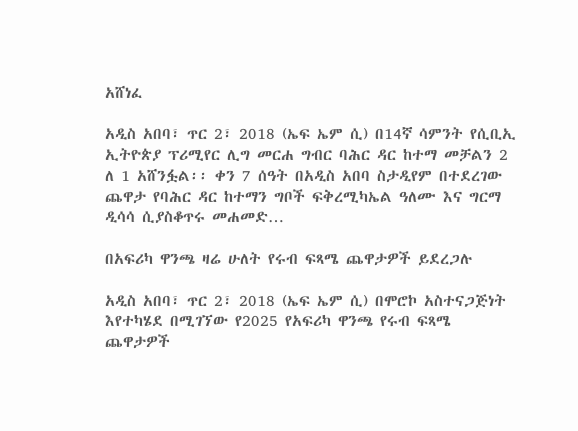አሸነፈ

አዲስ አበባ፣ ጥር 2፣ 2018 (ኤፍ ኤም ሲ) በ14ኛ ሳምንት የሲቢኢ ኢትዮጵያ ፕሪሚየር ሊግ መርሐ ግብር ባሕር ዳር ከተማ መቻልን 2 ለ 1 አሸንፏል፡፡ ቀን 7 ሰዓት በአዲስ አበባ ስታዲየም በተደረገው ጨዋታ የባሕር ዳር ከተማን ግቦች ፍቅረሚካኤል ዓለሙ እና ግርማ ዲሳሳ ሲያስቆጥሩ መሐመድ…

በአፍሪካ ዋንጫ ዛሬ ሁለት የሩብ ፍጻሜ ጨዋታዎች ይደረጋሉ

አዲስ አበባ፣ ጥር 2፣ 2018 (ኤፍ ኤም ሲ) በሞሮኮ አስተናጋጅነት እየተካሄደ በሚገኘው የ2025 የአፍሪካ ዋንጫ የሩብ ፍጻሜ ጨዋታዎች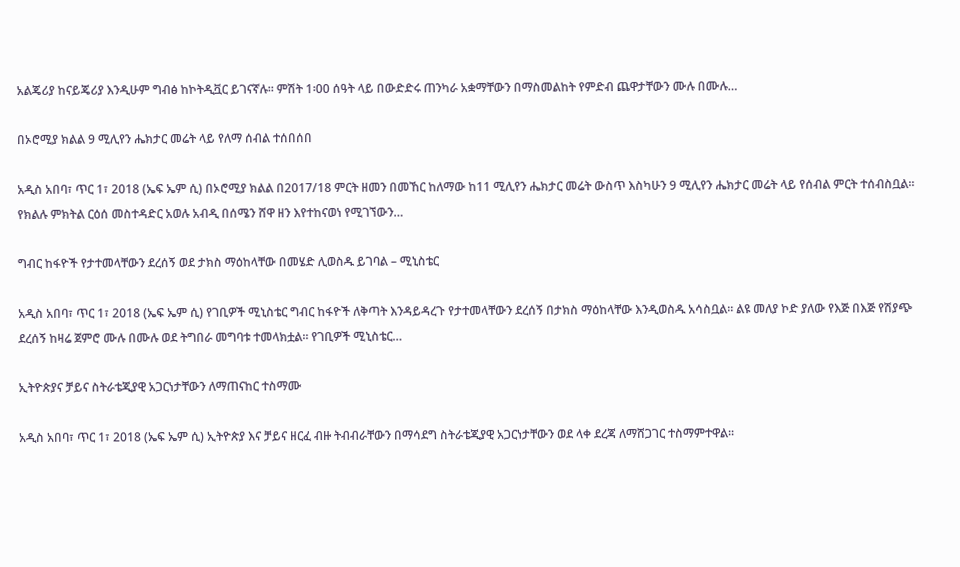አልጄሪያ ከናይጄሪያ እንዲሁም ግብፅ ከኮትዲቯር ይገናኛሉ። ምሽት 1፡00 ሰዓት ላይ በውድድሩ ጠንካራ አቋማቸውን በማስመልከት የምድብ ጨዋታቸውን ሙሉ በሙሉ…

በኦሮሚያ ክልል 9 ሚሊየን ሔክታር መሬት ላይ የለማ ሰብል ተሰበሰበ

አዲስ አበባ፣ ጥር 1፣ 2018 (ኤፍ ኤም ሲ) በኦሮሚያ ክልል በ2017/18 ምርት ዘመን በመኸር ከለማው ከ11 ሚሊየን ሔክታር መሬት ውስጥ እስካሁን 9 ሚሊየን ሔክታር መሬት ላይ የሰብል ምርት ተሰብስቧል፡፡ የክልሉ ምክትል ርዕሰ መስተዳድር አወሉ አብዲ በሰሜን ሸዋ ዘን እየተከናወነ የሚገኘውን…

ግብር ከፋዮች የታተመላቸውን ደረሰኝ ወደ ታክስ ማዕከላቸው በመሄድ ሊወስዱ ይገባል – ሚኒስቴር

አዲስ አበባ፣ ጥር 1፣ 2018 (ኤፍ ኤም ሲ) የገቢዎች ሚኒስቴር ግብር ከፋዮች ለቅጣት እንዳይዳረጉ የታተመላቸውን ደረሰኝ በታክስ ማዕከላቸው እንዲወስዱ አሳስቧል። ልዩ መለያ ኮድ ያለው የእጅ በእጅ የሽያጭ ደረሰኝ ከዛሬ ጀምሮ ሙሉ በሙሉ ወደ ትግበራ መግባቱ ተመላክቷል፡፡ የገቢዎች ሚኒስቴር…

ኢትዮጵያና ቻይና ስትራቴጂያዊ አጋርነታቸውን ለማጠናከር ተስማሙ

አዲስ አበባ፣ ጥር 1፣ 2018 (ኤፍ ኤም ሲ) ኢትዮጵያ እና ቻይና ዘርፈ ብዙ ትብብራቸውን በማሳደግ ስትራቴጂያዊ አጋርነታቸውን ወደ ላቀ ደረጃ ለማሸጋገር ተስማምተዋል፡፡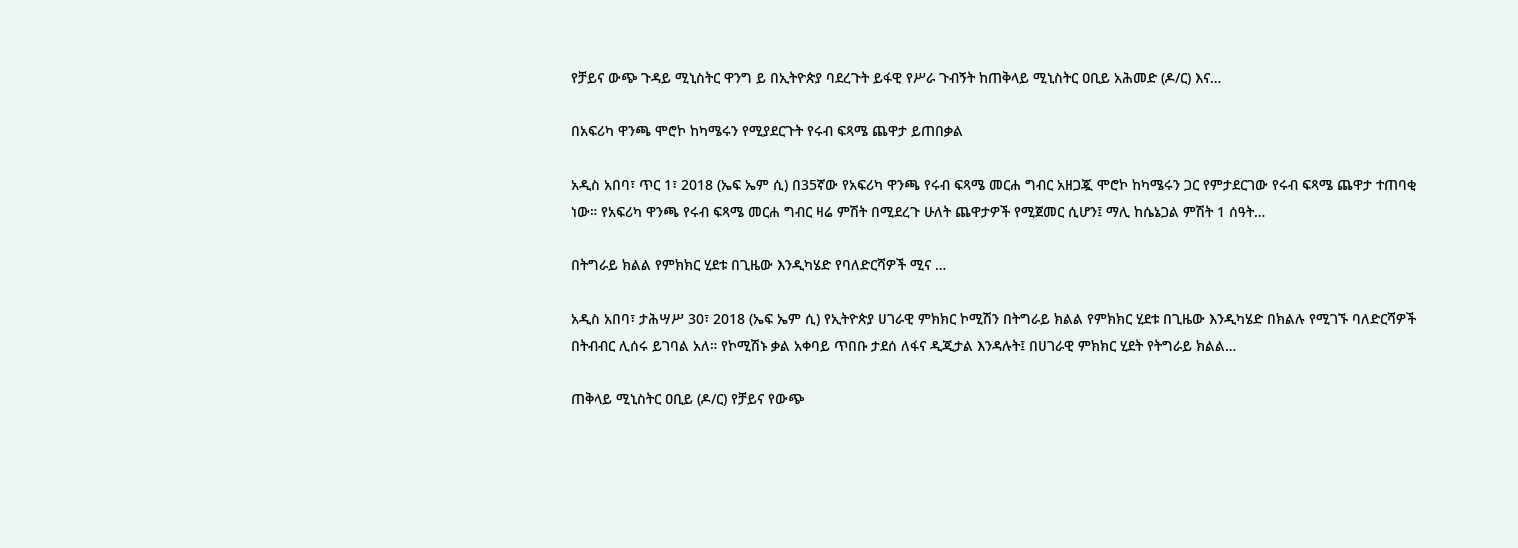የቻይና ውጭ ጉዳይ ሚኒስትር ዋንግ ይ በኢትዮጵያ ባደረጉት ይፋዊ የሥራ ጉብኝት ከጠቅላይ ሚኒስትር ዐቢይ አሕመድ (ዶ/ር) እና…

በአፍሪካ ዋንጫ ሞሮኮ ከካሜሩን የሚያደርጉት የሩብ ፍጻሜ ጨዋታ ይጠበቃል

አዲስ አበባ፣ ጥር 1፣ 2018 (ኤፍ ኤም ሲ) በ35ኛው የአፍሪካ ዋንጫ የሩብ ፍጻሜ መርሐ ግብር አዘጋጇ ሞሮኮ ከካሜሩን ጋር የምታደርገው የሩብ ፍጻሜ ጨዋታ ተጠባቂ ነው። የአፍሪካ ዋንጫ የሩብ ፍጻሜ መርሐ ግብር ዛሬ ምሽት በሚደረጉ ሁለት ጨዋታዎች የሚጀመር ሲሆን፤ ማሊ ከሴኔጋል ምሽት 1 ሰዓት…

በትግራይ ክልል የምክክር ሂደቱ በጊዜው እንዲካሄድ የባለድርሻዎች ሚና …

አዲስ አበባ፣ ታሕሣሥ 30፣ 2018 (ኤፍ ኤም ሲ) የኢትዮጵያ ሀገራዊ ምክክር ኮሚሽን በትግራይ ክልል የምክክር ሂደቱ በጊዜው እንዲካሄድ በክልሉ የሚገኙ ባለድርሻዎች በትብብር ሊሰሩ ይገባል አለ። የኮሚሽኑ ቃል አቀባይ ጥበቡ ታደሰ ለፋና ዲጂታል እንዳሉት፤ በሀገራዊ ምክክር ሂደት የትግራይ ክልል…

ጠቅላይ ሚኒስትር ዐቢይ (ዶ/ር) የቻይና የውጭ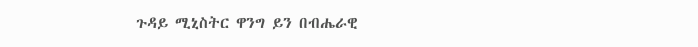ጉዳይ ሚኒስትር ዋንግ ይን በብሔራዊ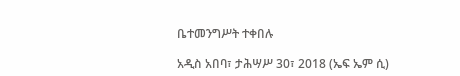ቤተመንግሥት ተቀበሉ

አዲስ አበባ፣ ታሕሣሥ 30፣ 2018 (ኤፍ ኤም ሲ)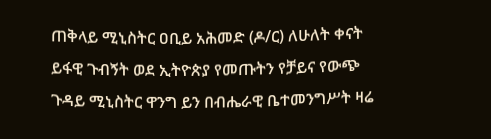ጠቅላይ ሚኒስትር ዐቢይ አሕመድ (ዶ/ር) ለሁለት ቀናት ይፋዊ ጉብኝት ወደ ኢትዮጵያ የመጡትን የቻይና የውጭ ጉዳይ ሚኒስትር ዋንግ ይን በብሔራዊ ቤተመንግሥት ዛሬ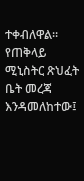ተቀብለዋል። የጠቅላይ ሚኒስትር ጽህፈት ቤት መረጃ እንዳመለከተው፤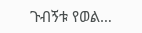ጉብኝቱ የወል…